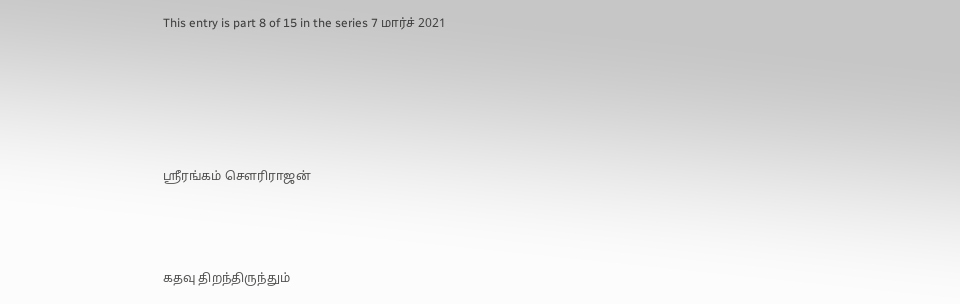This entry is part 8 of 15 in the series 7 மார்ச் 2021





ஸ்ரீரங்கம் சௌரிராஜன்



கதவு திறந்திருந்தும்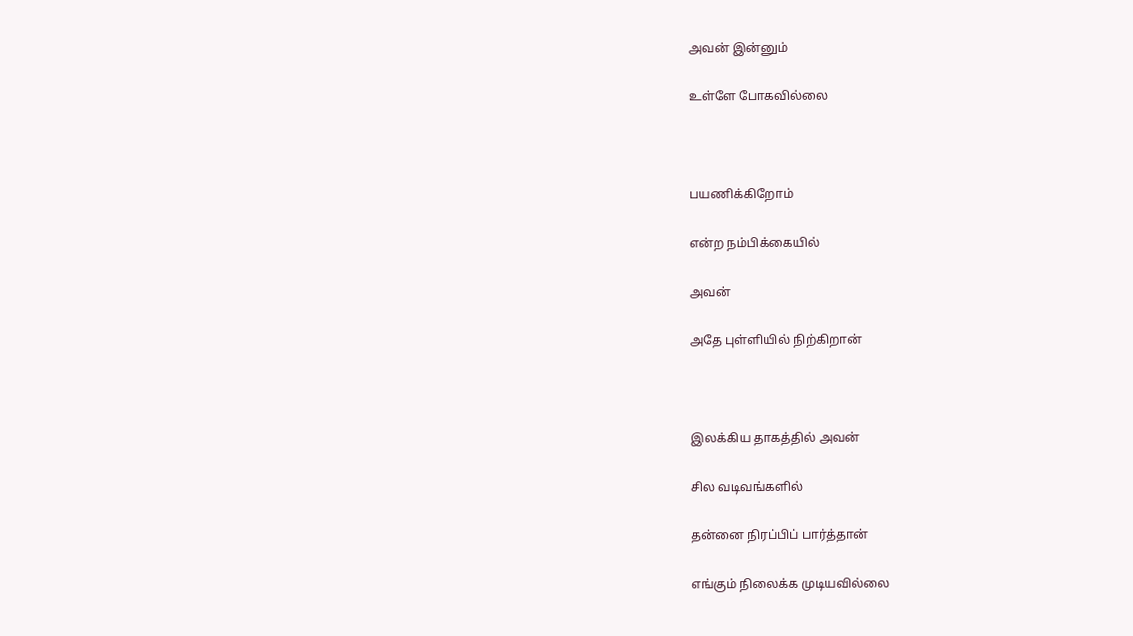அவன் இன்னும்

உள்ளே போகவில்லை



பயணிக்கிறோம்

என்ற நம்பிக்கையில்

அவன்

அதே புள்ளியில் நிற்கிறான்



இலக்கிய தாகத்தில் அவன்

சில வடிவங்களில்

தன்னை நிரப்பிப் பார்த்தான்

எங்கும் நிலைக்க முடியவில்லை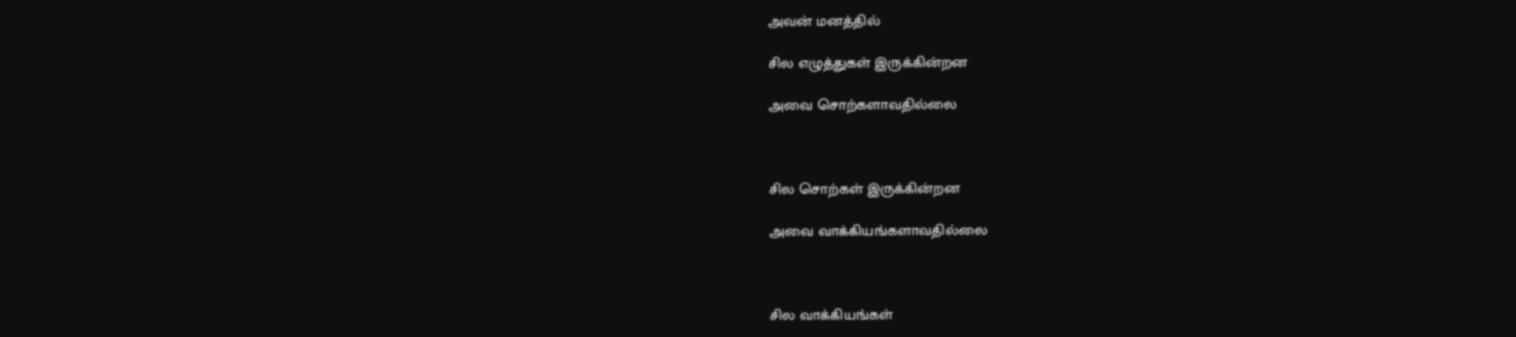அவன் மனத்தில்

சில எழுத்துகள் இருக்கின்றன

அவை சொற்களாவதில்லை



சில சொற்கள் இருக்கின்றன

அவை வாக்கியங்களாவதில்லை



சில வாக்கியங்கள்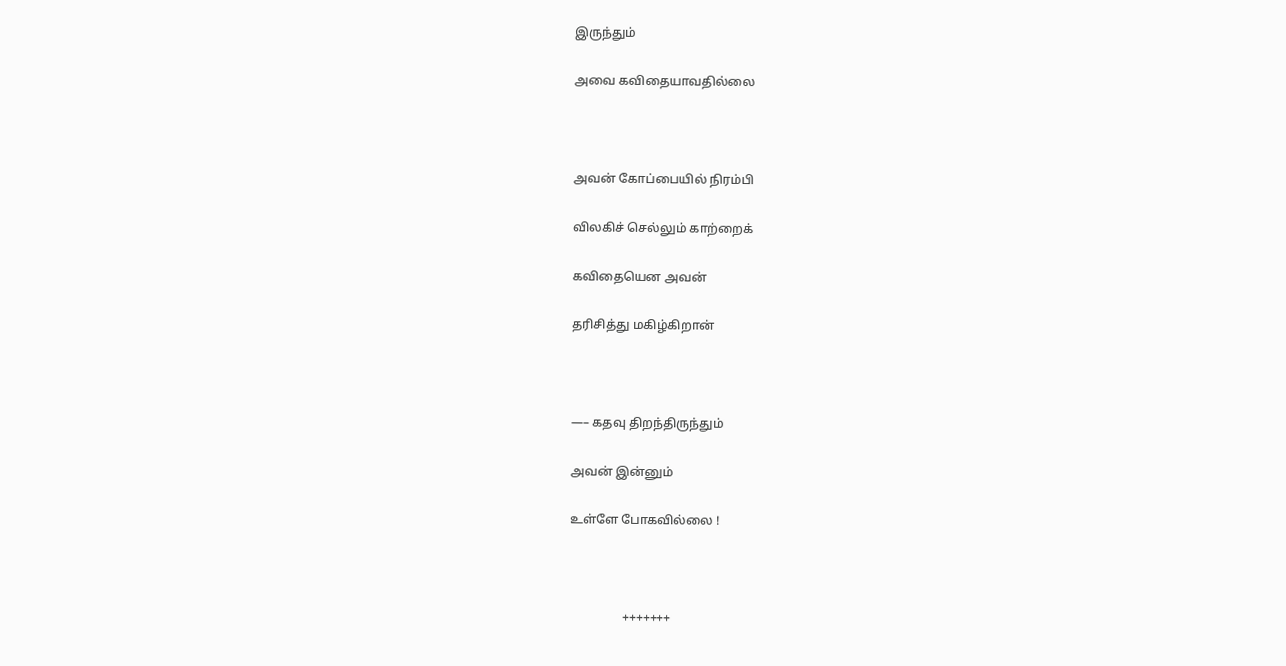இருந்தும்

அவை கவிதையாவதில்லை



அவன் கோப்பையில் நிரம்பி

விலகிச் செல்லும் காற்றைக்

கவிதையென அவன்

தரிசித்து மகிழ்கிறான்



—– கதவு திறந்திருந்தும்

அவன் இன்னும்

உள்ளே போகவில்லை !



                 +++++++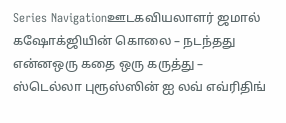Series Navigationஊடகவியலாளர் ஜமால் கஷோக்ஜியின் கொலை – நடந்தது என்னஒரு கதை ஒரு கருத்து – ஸ்டெல்லா புரூஸ்ஸின் ஐ லவ் எவ்ரிதிங்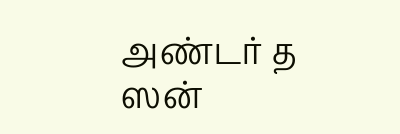அண்டர் த ஸன்